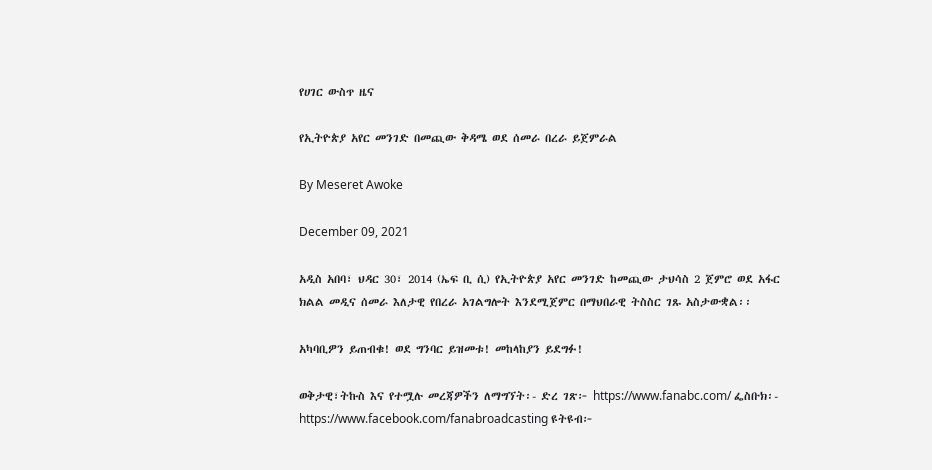የሀገር ውስጥ ዜና

የኢትዮጵያ አየር መንገድ በመጪው ቅዳሜ ወደ ሰመራ በረራ ይጀምራል

By Meseret Awoke

December 09, 2021

አዲስ አበባ፣ ህዳር 30፣ 2014 (ኤፍ ቢ ሲ) የኢትዮጵያ አየር መንገድ ከመጪው ታህሳስ 2 ጀምሮ ወደ አፋር ክልል መዲና ሰመራ እለታዊ የበረራ አገልግሎት እንደሚጀምር በማህበራዊ ትስስር ገጹ አስታውቋል፡፡

አካባቢዎን ይጠብቁ! ወደ ግንባር ይዝመቱ! መከላከያን ይደግፉ!

ወቅታዊ፣ትኩስ እና የተሟሉ መረጃዎችን ለማግኘት፡- ድረ ገጽ፦ https://www.fanabc.com/ ፌስቡክ፡- https://www.facebook.com/fanabroadcasting ዩትዩብ፦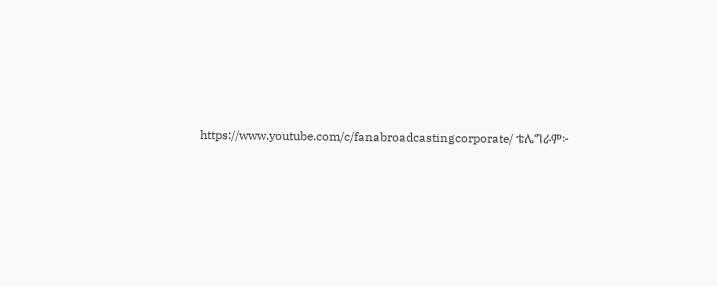https://www.youtube.com/c/fanabroadcastingcorporate/ ቴሌግራም፦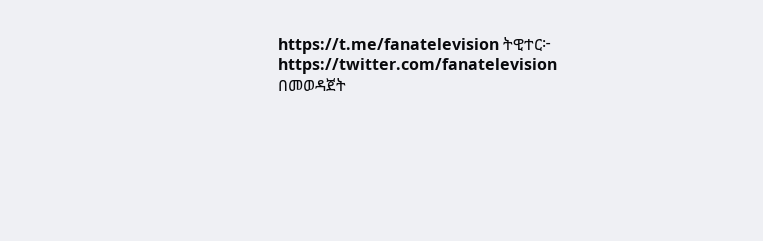https://t.me/fanatelevision ትዊተር፦ https://twitter.com/fanatelevision በመወዳጀት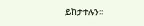ይከታተሉን፡፡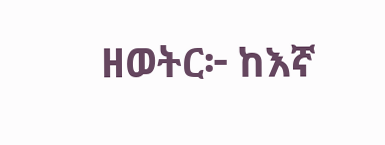ዘወትር፦ ከእኛ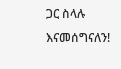ጋር ስላሉ እናመሰግናለን!